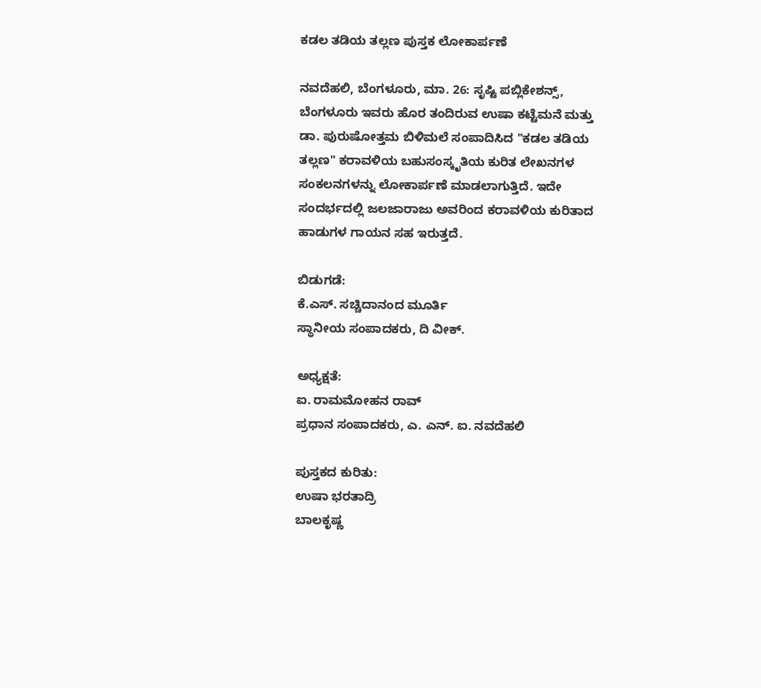ಕಡಲ ತಡಿಯ ತಲ್ಲಣ ಪುಸ್ತಕ ಲೋಕಾರ್ಪಣೆ

ನವದೆಹಲಿ, ಬೆಂಗಳೂರು, ಮಾ. 26: ಸೃಷ್ಟಿ ಪಬ್ಲಿಕೇಶನ್ಸ್, ಬೆಂಗಳೂರು ಇವರು ಹೊರ ತಂದಿರುವ ಉಷಾ ಕಟ್ಟೆಮನೆ ಮತ್ತು ಡಾ. ಪುರುಷೋತ್ತಮ ಬಿಳಿಮಲೆ ಸಂಪಾದಿಸಿದ "ಕಡಲ ತಡಿಯ ತಲ್ಲಣ" ಕರಾವಳಿಯ ಬಹುಸಂಸ್ಕೃತಿಯ ಕುರಿತ ಲೇಖನಗಳ ಸಂಕಲನಗಳನ್ನು ಲೋಕಾರ್ಪಣೆ ಮಾಡಲಾಗುತ್ತಿದೆ. ಇದೇ ಸಂದರ್ಭದಲ್ಲಿ ಜಲಜಾರಾಜು ಅವರಿಂದ ಕರಾವಳಿಯ ಕುರಿತಾದ ಹಾಡುಗಳ ಗಾಯನ ಸಹ ಇರುತ್ತದೆ.

ಬಿಡುಗಡೆ:
ಕೆ.ಎಸ್. ಸಚ್ಚಿದಾನಂದ ಮೂರ್ತಿ
ಸ್ಥಾನೀಯ ಸಂಪಾದಕರು, ದಿ ವೀಕ್.

ಅಧ್ಯಕ್ಷತೆ:
ಐ. ರಾಮಮೋಹನ ರಾವ್
ಪ್ರಧಾನ ಸಂಪಾದಕರು, ಎ. ಎನ್. ಐ. ನವದೆಹಲಿ

ಪುಸ್ತಕದ ಕುರಿತು:
ಉಷಾ ಭರತಾದ್ರಿ
ಬಾಲಕೃಷ್ಣ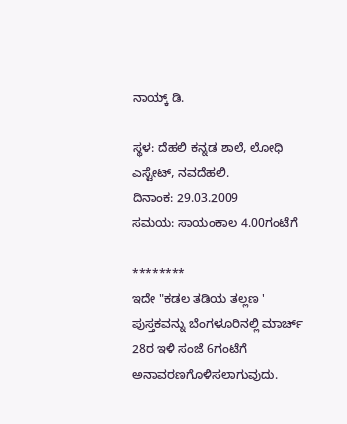ನಾಯ್ಕ್ ಡಿ.

ಸ್ಥಳ: ದೆಹಲಿ ಕನ್ನಡ ಶಾಲೆ, ಲೋಧಿ ಎಸ್ಟೇಟ್, ನವದೆಹಲಿ.
ದಿನಾಂಕ: 29.03.2009
ಸಮಯ: ಸಾಯಂಕಾಲ 4.00ಗಂಟೆಗೆ

********
ಇದೇ "ಕಡಲ ತಡಿಯ ತಲ್ಲಣ ' ಪುಸ್ತಕವನ್ನು ಬೆಂಗಳೂರಿನಲ್ಲಿ ಮಾರ್ಚ್ 28ರ ಇಳಿ ಸಂಜೆ 6ಗಂಟೆಗೆ ಅನಾವರಣಗೊಳಿಸಲಾಗುವುದು.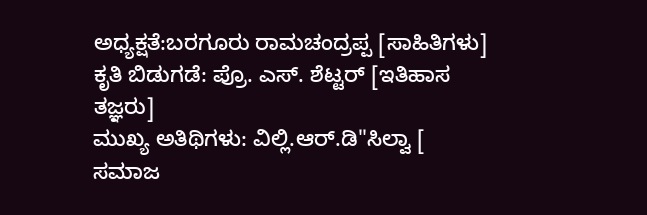ಅಧ್ಯಕ್ಷತೆ:ಬರಗೂರು ರಾಮಚಂದ್ರಪ್ಪ [ಸಾಹಿತಿಗಳು]
ಕೃತಿ ಬಿಡುಗಡೆ: ಪ್ರೊ. ಎಸ್. ಶೆಟ್ಟರ್ [ಇತಿಹಾಸ ತಜ್ಞರು]
ಮುಖ್ಯ ಅತಿಥಿಗಳು: ವಿಲ್ಲಿ.ಆರ್.ಡಿ"ಸಿಲ್ವಾ [ ಸಮಾಜ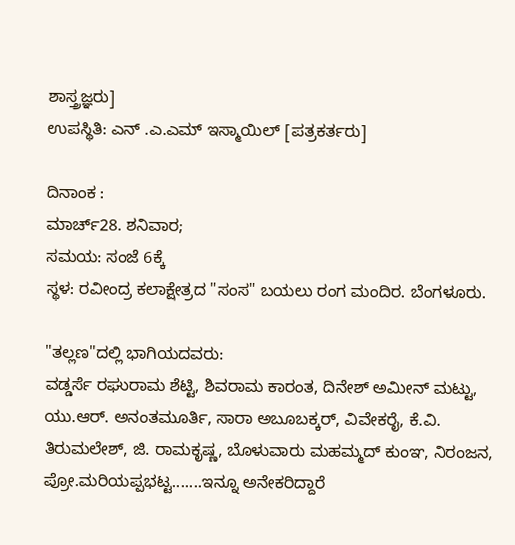ಶಾಸ್ತ್ರಜ್ಞರು]
ಉಪಸ್ಥಿತಿ: ಎನ್ .ಎ.ಎಮ್ ಇಸ್ಮಾಯಿಲ್ [ಪತ್ರಕರ್ತರು]

ದಿನಾಂಕ :
ಮಾರ್ಚ್28. ಶನಿವಾರ;
ಸಮಯ: ಸಂಜೆ 6ಕ್ಕೆ
ಸ್ಥಳ: ರವೀಂದ್ರ ಕಲಾಕ್ಷೇತ್ರದ "ಸಂಸ" ಬಯಲು ರಂಗ ಮಂದಿರ. ಬೆಂಗಳೂರು.

"ತಲ್ಲಣ"ದಲ್ಲಿ ಭಾಗಿಯದವರು:
ವಡ್ಡರ್ಸೆ ರಘುರಾಮ ಶೆಟ್ಟಿ, ಶಿವರಾಮ ಕಾರಂತ, ದಿನೇಶ್ ಅಮೀನ್ ಮಟ್ಟು, ಯು.ಆರ್. ಅನಂತಮೂರ್ತಿ, ಸಾರಾ ಅಬೂಬಕ್ಕರ್, ವಿವೇಕರೈ, ಕೆ.ವಿ. ತಿರುಮಲೇಶ್, ಜಿ. ರಾಮಕೃಷ್ಣ, ಬೊಳುವಾರು ಮಹಮ್ಮದ್ ಕುಂಞ, ನಿರಂಜನ, ಪ್ರೋ.ಮರಿಯಪ್ಪಭಟ್ಟ.......ಇನ್ನೂ ಅನೇಕರಿದ್ದಾರೆ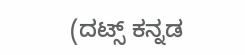(ದಟ್ಸ್ ಕನ್ನಡ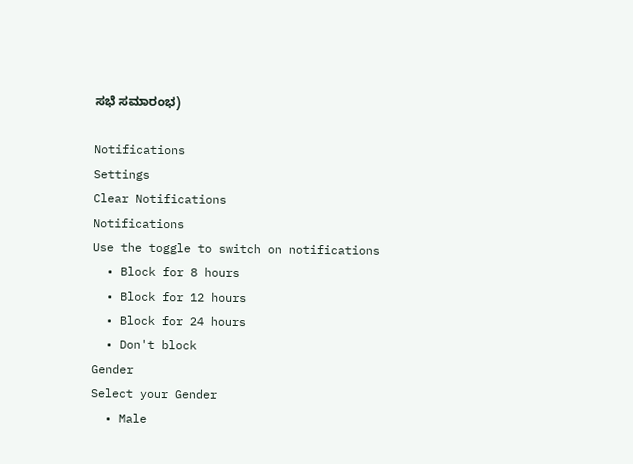ಸಭೆ ಸಮಾರಂಭ)

Notifications
Settings
Clear Notifications
Notifications
Use the toggle to switch on notifications
  • Block for 8 hours
  • Block for 12 hours
  • Block for 24 hours
  • Don't block
Gender
Select your Gender
  • Male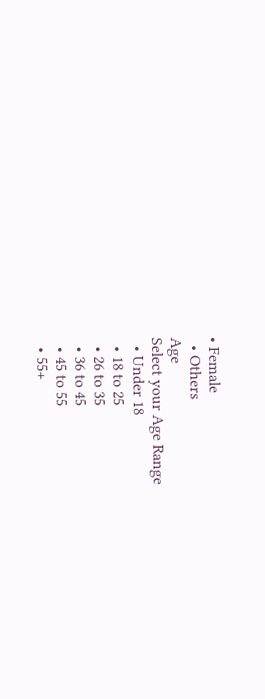• Female
  • Others
Age
Select your Age Range
  • Under 18
  • 18 to 25
  • 26 to 35
  • 36 to 45
  • 45 to 55
  • 55+